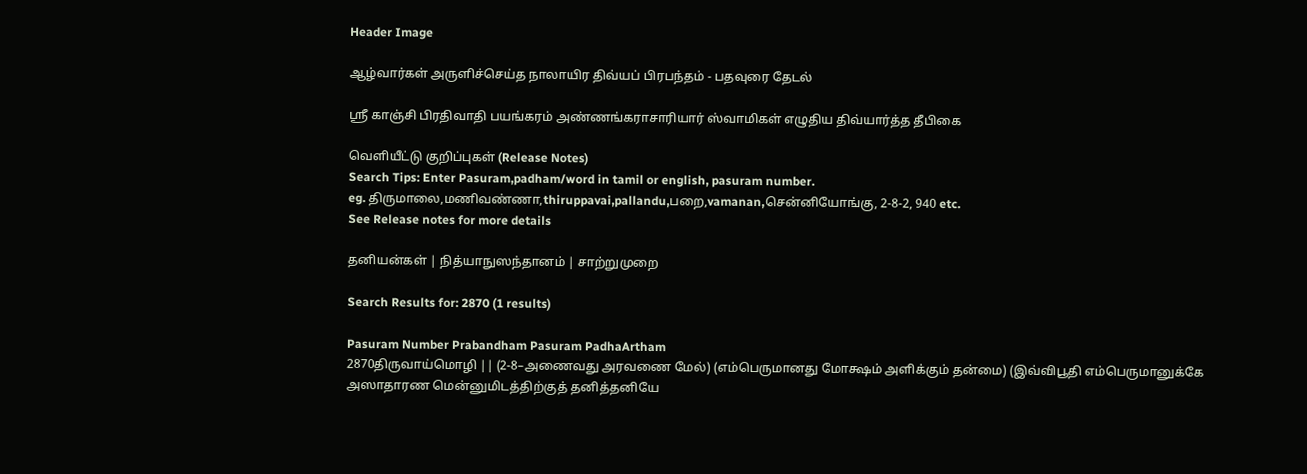Header Image

ஆழ்வார்கள் அருளிச்செய்த நாலாயிர திவ்யப் பிரபந்தம் - பதவுரை தேடல்

ஸ்ரீ காஞ்சி பிரதிவாதி பயங்கரம் அண்ணங்கராசாரியார் ஸ்வாமிகள் எழுதிய திவ்யார்த்த தீபிகை

வெளியீட்டு குறிப்புகள் (Release Notes)
Search Tips: Enter Pasuram,padham/word in tamil or english, pasuram number.
eg. திருமாலை,மணிவண்ணா,thiruppavai,pallandu,பறை,vamanan,சென்னியோங்கு, 2-8-2, 940 etc.
See Release notes for more details

தனியன்கள் | நித்யாநுஸந்தானம் | சாற்றுமுறை

Search Results for: 2870 (1 results)

Pasuram Number Prabandham Pasuram PadhaArtham
2870திருவாய்மொழி || (2-8–அணைவது அரவணை மேல்) (எம்பெருமானது மோக்ஷம் அளிக்கும் தன்மை) (இவ்விபூதி எம்பெருமானுக்கே அஸாதாரண மென்னுமிடத்திற்குத் தனித்தனியே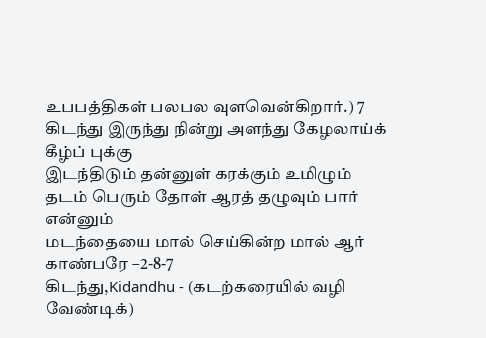உபபத்திகள் பலபல வுளவென்கிறார்.) 7
கிடந்து இருந்து நின்று அளந்து கேழலாய்க் கீழ்ப் புக்கு
இடந்திடும் தன்னுள் கரக்கும் உமிழும்
தடம் பெரும் தோள் ஆரத் தழுவும் பார் என்னும்
மடந்தையை மால் செய்கின்ற மால் ஆர் காண்பரே –2-8-7
கிடந்து,Kidandhu - (கடற்கரையில் வழி வேண்டிக்)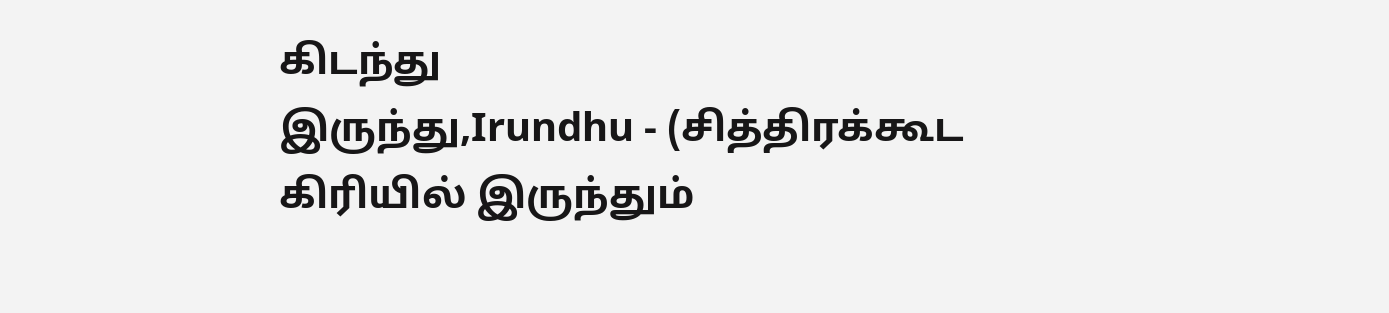கிடந்து
இருந்து,Irundhu - (சித்திரக்கூட கிரியில் இருந்தும்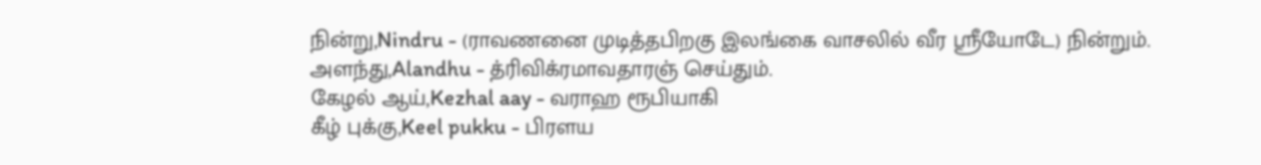நின்று,Nindru - (ராவணனை முடித்தபிறகு இலங்கை வாசலில் வீர ஸ்ரீயோடே) நின்றும்.
அளந்து,Alandhu - த்ரிவிக்ரமாவதாரஞ் செய்தும்.
கேழல் ஆய்,Kezhal aay - வராஹ ரூபியாகி
கீழ் புக்கு,Keel pukku - பிரளய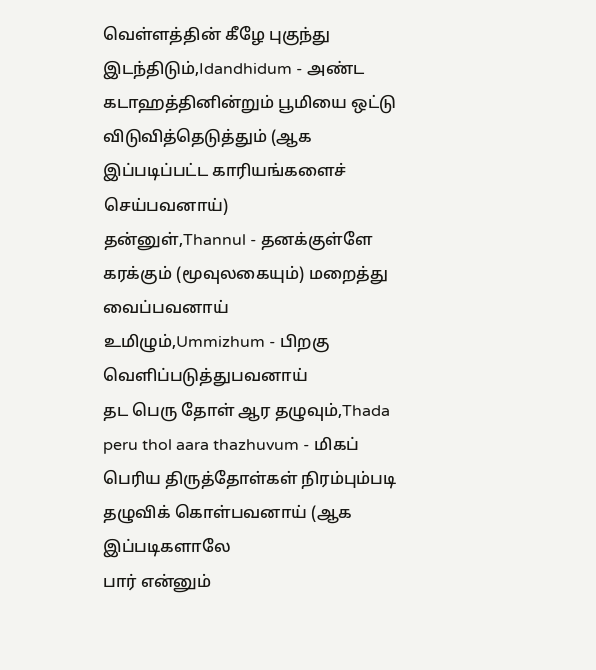வெள்ளத்தின் கீழே புகுந்து
இடந்திடும்,Idandhidum - அண்ட கடாஹத்தினின்றும் பூமியை ஒட்டு விடுவித்தெடுத்தும் (ஆக இப்படிப்பட்ட காரியங்களைச் செய்பவனாய்)
தன்னுள்,Thannul - தனக்குள்ளே கரக்கும் (மூவுலகையும்) மறைத்து வைப்பவனாய்
உமிழும்,Ummizhum - பிறகு வெளிப்படுத்துபவனாய்
தட பெரு தோள் ஆர தழுவும்,Thada peru thol aara thazhuvum - மிகப் பெரிய திருத்தோள்கள் நிரம்பும்படி தழுவிக் கொள்பவனாய் (ஆக இப்படிகளாலே
பார் என்னும்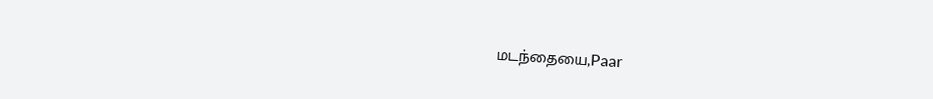மடந்தையை,Paar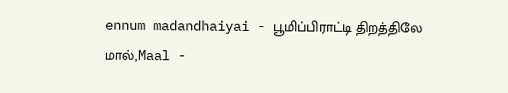ennum madandhaiyai - பூமிப்பிராட்டி திறத்திலே
மால்,Maal -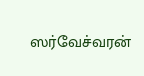ஸர்வேச்வரன்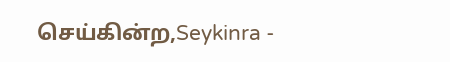செய்கின்ற,Seykinra -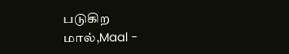படுகிற
மால்,Maal -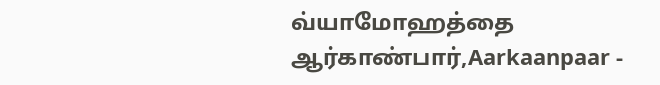வ்யாமோஹத்தை
ஆர்காண்பார்,Aarkaanpaar -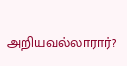அறியவல்லாரார்?